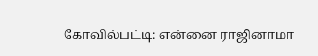கோவில்பட்டி: என்னை ராஜினாமா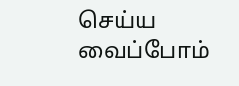செய்ய வைப்போம்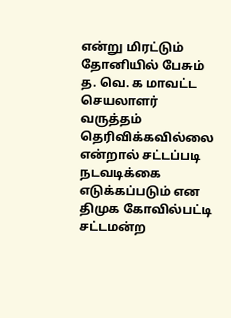என்று மிரட்டும் தோனியில் பேசும் த. வெ. க மாவட்ட செயலாளர் வருத்தம் தெரிவிக்கவில்லை என்றால் சட்டப்படி நடவடிக்கை எடுக்கப்படும் என திமுக கோவில்பட்டி சட்டமன்ற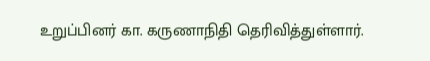உறுப்பினர் கா. கருணாநிதி தெரிவித்துள்ளார்.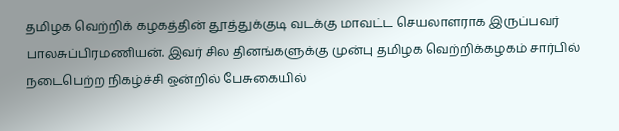தமிழக வெற்றிக் கழகத்தின் தூத்துக்குடி வடக்கு மாவட்ட செயலாளராக இருப்பவர் பாலசுப்பிரமணியன். இவர் சில தினங்களுக்கு முன்பு தமிழக வெற்றிக்கழகம் சார்பில் நடைபெற்ற நிகழ்ச்சி ஒன்றில் பேசுகையில்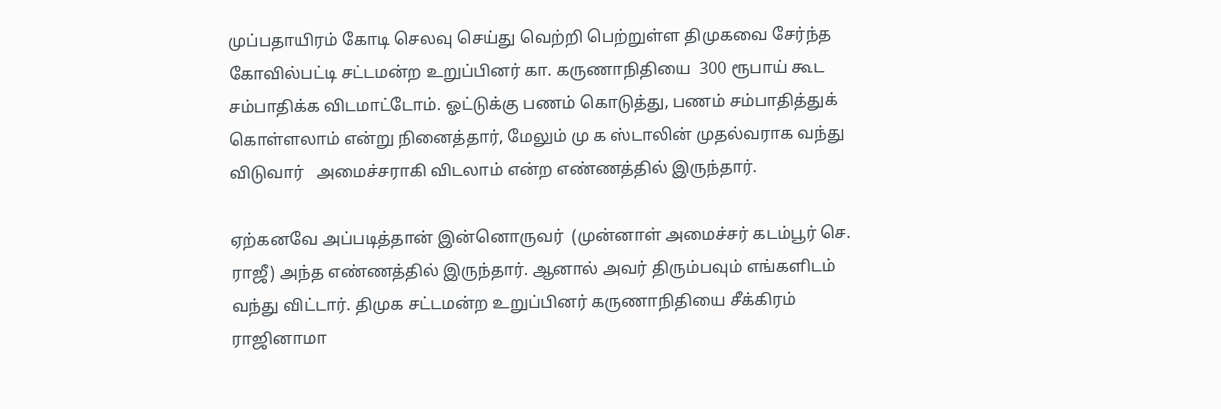முப்பதாயிரம் கோடி செலவு செய்து வெற்றி பெற்றுள்ள திமுகவை சேர்ந்த கோவில்பட்டி சட்டமன்ற உறுப்பினர் கா. கருணாநிதியை  300 ரூபாய் கூட சம்பாதிக்க விடமாட்டோம். ஓட்டுக்கு பணம் கொடுத்து, பணம் சம்பாதித்துக் கொள்ளலாம் என்று நினைத்தார், மேலும் மு க ஸ்டாலின் முதல்வராக வந்து விடுவார்   அமைச்சராகி விடலாம் என்ற எண்ணத்தில் இருந்தார்.

ஏற்கனவே அப்படித்தான் இன்னொருவர்  (முன்னாள் அமைச்சர் கடம்பூர் செ. ராஜீ) அந்த எண்ணத்தில் இருந்தார். ஆனால் அவர் திரும்பவும் எங்களிடம் வந்து விட்டார். திமுக சட்டமன்ற உறுப்பினர் கருணாநிதியை சீக்கிரம் ராஜினாமா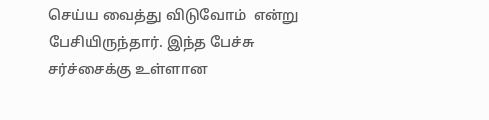செய்ய வைத்து விடுவோம்  என்று பேசியிருந்தார். இந்த பேச்சு சர்ச்சைக்கு உள்ளான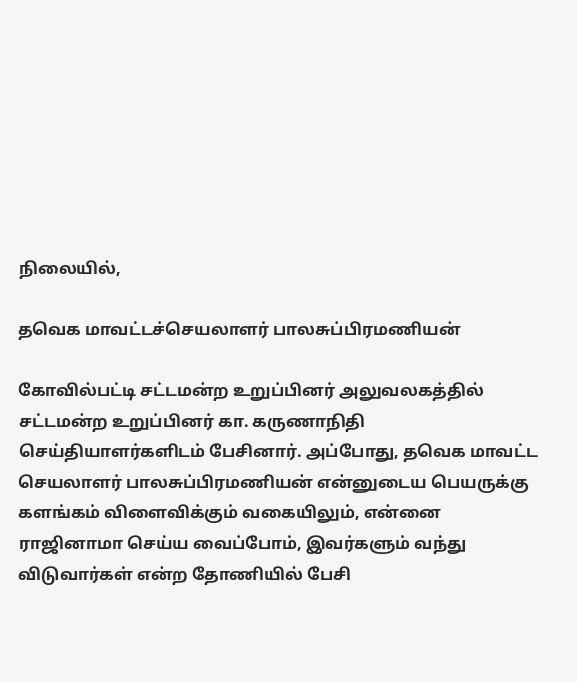நிலையில்,

தவெக மாவட்டச்செயலாளர் பாலசுப்பிரமணியன்

கோவில்பட்டி சட்டமன்ற உறுப்பினர் அலுவலகத்தில் சட்டமன்ற உறுப்பினர் கா. கருணாநிதி செய்தியாளர்களிடம் பேசினார். அப்போது, தவெக மாவட்ட செயலாளர் பாலசுப்பிரமணியன் என்னுடைய பெயருக்கு களங்கம் விளைவிக்கும் வகையிலும், என்னை ராஜினாமா செய்ய வைப்போம், இவர்களும் வந்து விடுவார்கள் என்ற தோணியில் பேசி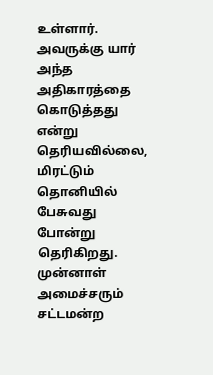உள்ளார். அவருக்கு யார் அந்த அதிகாரத்தை கொடுத்தது என்று தெரியவில்லை, மிரட்டும் தொனியில் பேசுவது போன்று தெரிகிறது. முன்னாள் அமைச்சரும் சட்டமன்ற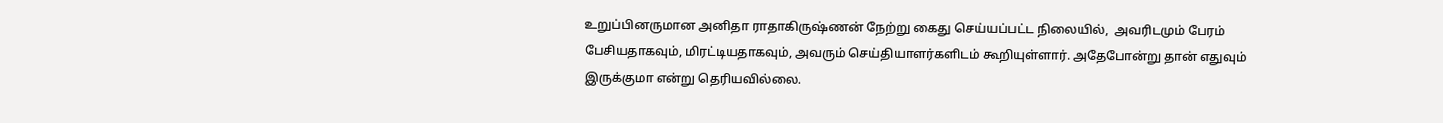உறுப்பினருமான அனிதா ராதாகிருஷ்ணன் நேற்று கைது செய்யப்பட்ட நிலையில்,  அவரிடமும் பேரம் பேசியதாகவும், மிரட்டியதாகவும், அவரும் செய்தியாளர்களிடம் கூறியுள்ளார். அதேபோன்று தான் எதுவும் இருக்குமா என்று தெரியவில்லை.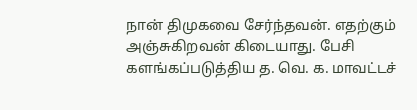நான் திமுகவை சேர்ந்தவன். எதற்கும் அஞ்சுகிறவன் கிடையாது. பேசி களங்கப்படுத்திய த. வெ. க. மாவட்டச்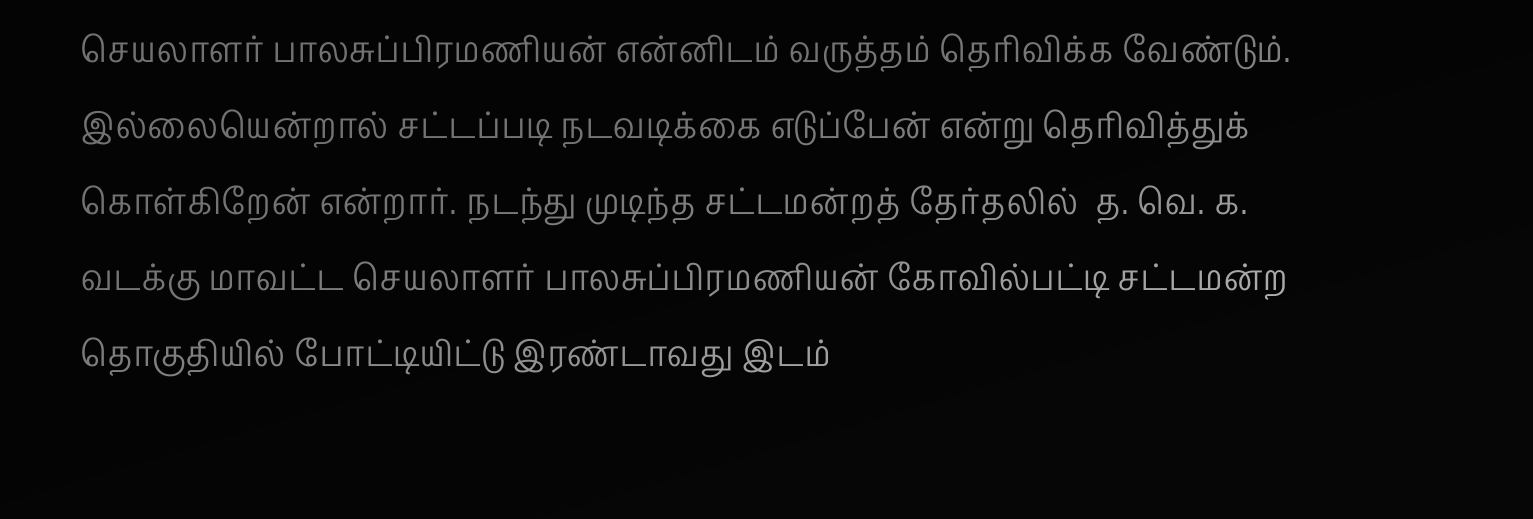செயலாளர் பாலசுப்பிரமணியன் என்னிடம் வருத்தம் தெரிவிக்க வேண்டும். இல்லையென்றால் சட்டப்படி நடவடிக்கை எடுப்பேன் என்று தெரிவித்துக் கொள்கிறேன் என்றார். நடந்து முடிந்த சட்டமன்றத் தேர்தலில்  த. வெ. க. வடக்கு மாவட்ட செயலாளர் பாலசுப்பிரமணியன் கோவில்பட்டி சட்டமன்ற தொகுதியில் போட்டியிட்டு இரண்டாவது இடம்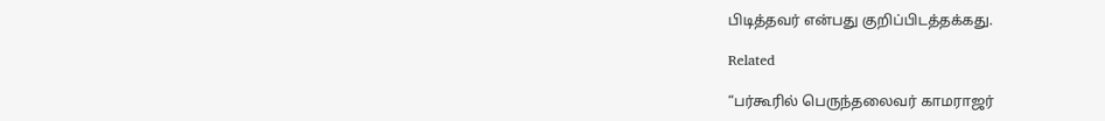பிடித்தவர் என்பது குறிப்பிடத்தக்கது.

Related

“பர்கூரில் பெருந்தலைவர் காமராஜர்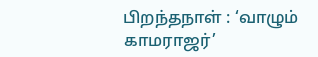பிறந்தநாள் : ‘வாழும் காமராஜர்’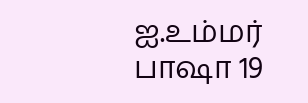ஐ.உம்மர் பாஷா 19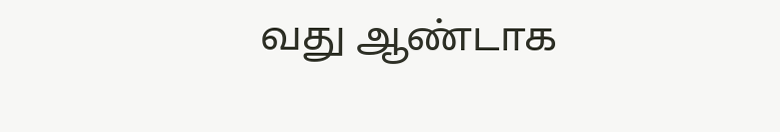வது ஆண்டாக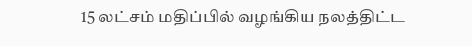15 லட்சம் மதிப்பில் வழங்கிய நலத்திட்ட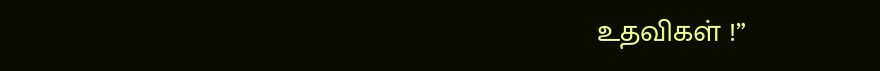உதவிகள் !”